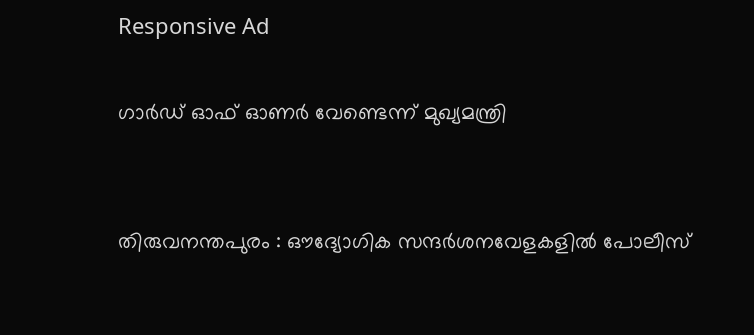Responsive Ad

ഗാർഡ് ഓഫ് ഓണർ വേണ്ടെന്ന് മുഖ്യമന്ത്രി


തിരുവനന്തപുരം : ഔദ്യോഗിക സന്ദർശനവേളകളിൽ പോലീസ്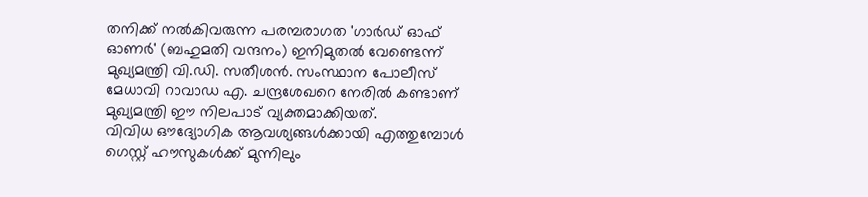തനിക്ക് നൽകിവരുന്ന പരമ്പരാഗത 'ഗാർഡ് ഓഫ് ഓണർ' (ബഹുമതി വന്ദനം) ഇനിമുതൽ വേണ്ടെന്ന് മുഖ്യമന്ത്രി വി.ഡി. സതീശൻ. സംസ്ഥാന പോലീസ് മേധാവി റാവാഡ എ. ചന്ദ്രശേഖറെ നേരിൽ കണ്ടാണ് മുഖ്യമന്ത്രി ഈ നിലപാട് വ്യക്തമാക്കിയത്.
വിവിധ ഔദ്യോഗിക ആവശ്യങ്ങൾക്കായി എത്തുമ്പോൾ ഗെസ്റ്റ് ഹൗസുകൾക്ക് മുന്നിലും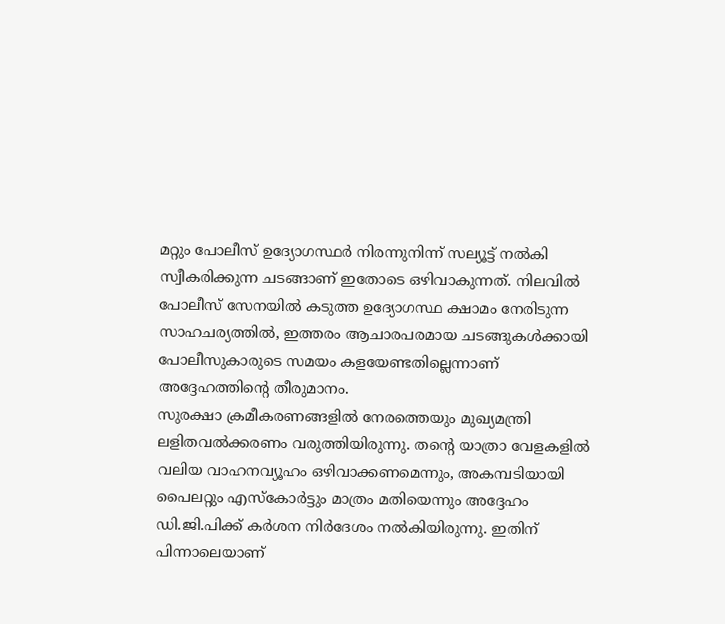മറ്റും പോലീസ് ഉദ്യോഗസ്ഥർ നിരന്നുനിന്ന് സല്യൂട്ട് നൽകി സ്വീകരിക്കുന്ന ചടങ്ങാണ് ഇതോടെ ഒഴിവാകുന്നത്. നിലവിൽ പോലീസ് സേനയിൽ കടുത്ത ഉദ്യോഗസ്ഥ ക്ഷാമം നേരിടുന്ന സാഹചര്യത്തിൽ, ഇത്തരം ആചാരപരമായ ചടങ്ങുകൾക്കായി പോലീസുകാരുടെ സമയം കളയേണ്ടതില്ലെന്നാണ് അദ്ദേഹത്തിന്റെ തീരുമാനം.
സുരക്ഷാ ക്രമീകരണങ്ങളിൽ നേരത്തെയും മുഖ്യമന്ത്രി ലളിതവൽക്കരണം വരുത്തിയിരുന്നു. തന്റെ യാത്രാ വേളകളിൽ വലിയ വാഹനവ്യൂഹം ഒഴിവാക്കണമെന്നും, അകമ്പടിയായി പൈലറ്റും എസ്കോർട്ടും മാത്രം മതിയെന്നും അദ്ദേഹം ഡി.ജി.പിക്ക് കർശന നിർദേശം നൽകിയിരുന്നു. ഇതിന് പിന്നാലെയാണ്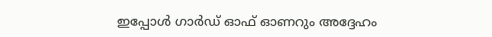ഇപ്പോൾ ഗാർഡ് ഓഫ് ഓണറും അദ്ദേഹം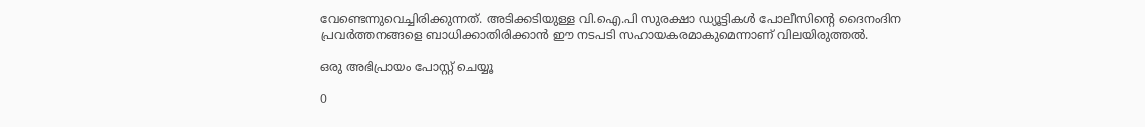വേണ്ടെന്നുവെച്ചിരിക്കുന്നത്. അടിക്കടിയുള്ള വി.ഐ.പി സുരക്ഷാ ഡ്യൂട്ടികൾ പോലീസിന്റെ ദൈനംദിന പ്രവർത്തനങ്ങളെ ബാധിക്കാതിരിക്കാൻ ഈ നടപടി സഹായകരമാകുമെന്നാണ് വിലയിരുത്തൽ.

ഒരു അഭിപ്രായം പോസ്റ്റ് ചെയ്യൂ

0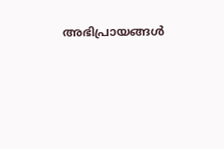അഭിപ്രായങ്ങള്‍